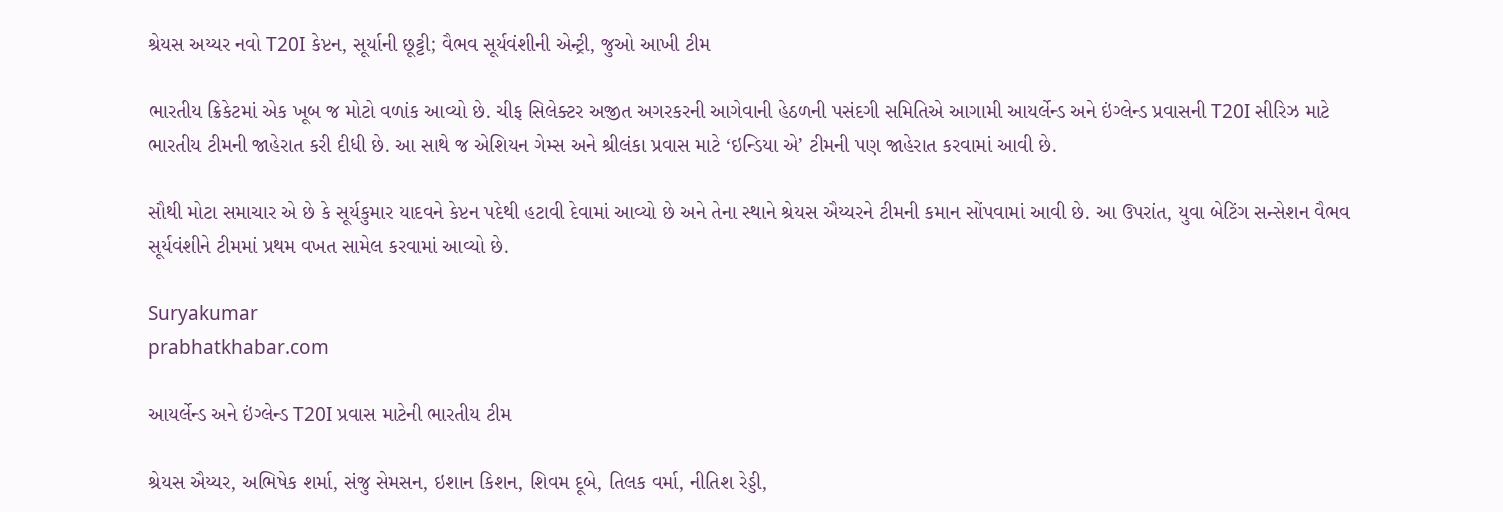શ્રેયસ અય્યર નવો T20I કેપ્ટન, સૂર્યાની છૂટ્ટી; વૈભવ સૂર્યવંશીની એન્ટ્રી, જુઓ આખી ટીમ

ભારતીય ક્રિકેટમાં એક ખૂબ જ મોટો વળાંક આવ્યો છે. ચીફ સિલેક્ટર અજીત અગરકરની આગેવાની હેઠળની પસંદગી સમિતિએ આગામી આયર્લેન્ડ અને ઇંગ્લેન્ડ પ્રવાસની T20I સીરિઝ માટે ભારતીય ટીમની જાહેરાત કરી દીધી છે. આ સાથે જ એશિયન ગેમ્સ અને શ્રીલંકા પ્રવાસ માટે ‘ઇન્ડિયા એ’ ટીમની પણ જાહેરાત કરવામાં આવી છે.

સૌથી મોટા સમાચાર એ છે કે સૂર્યકુમાર યાદવને કેપ્ટન પદેથી હટાવી દેવામાં આવ્યો છે અને તેના સ્થાને શ્રેયસ ઐય્યરને ટીમની કમાન સોંપવામાં આવી છે. આ ઉપરાંત, યુવા બેટિંગ સન્સેશન વૈભવ સૂર્યવંશીને ટીમમાં પ્રથમ વખત સામેલ કરવામાં આવ્યો છે.

Suryakumar
prabhatkhabar.com

આયર્લેન્ડ અને ઇંગ્લેન્ડ T20I પ્રવાસ માટેની ભારતીય ટીમ

શ્રેયસ ઐય્યર, અભિષેક શર્મા, સંજુ સેમસન, ઇશાન કિશન, શિવમ દૂબે, તિલક વર્મા, નીતિશ રેડ્ડી,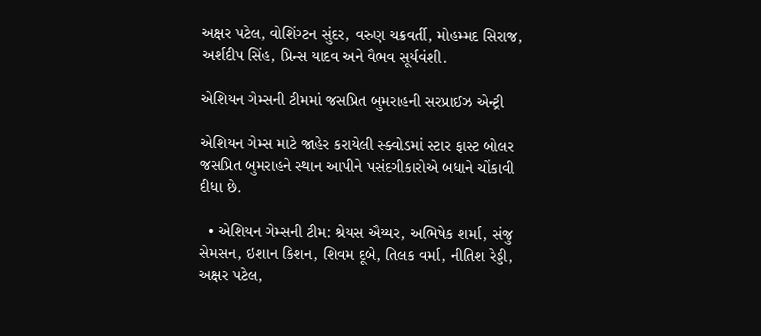અક્ષર પટેલ, વોશિંગ્ટન સુંદર, વરુણ ચક્રવર્તી, મોહમ્મદ સિરાજ, અર્શદીપ સિંહ, પ્રિન્સ યાદવ અને વૈભવ સૂર્યવંશી.

એશિયન ગેમ્સની ટીમમાં જસપ્રિત બુમરાહની સરપ્રાઈઝ એન્ટ્રી

એશિયન ગેમ્સ માટે જાહેર કરાયેલી સ્ક્વોડમાં સ્ટાર ફાસ્ટ બોલર જસપ્રિત બુમરાહને સ્થાન આપીને પસંદગીકારોએ બધાને ચોંકાવી દીધા છે.

  • એશિયન ગેમ્સની ટીમ: શ્રેયસ ઐય્યર, અભિષેક શર્મા, સંજુ સેમસન, ઇશાન કિશન, શિવમ દૂબે, તિલક વર્મા, નીતિશ રેડ્ડી, અક્ષર પટેલ,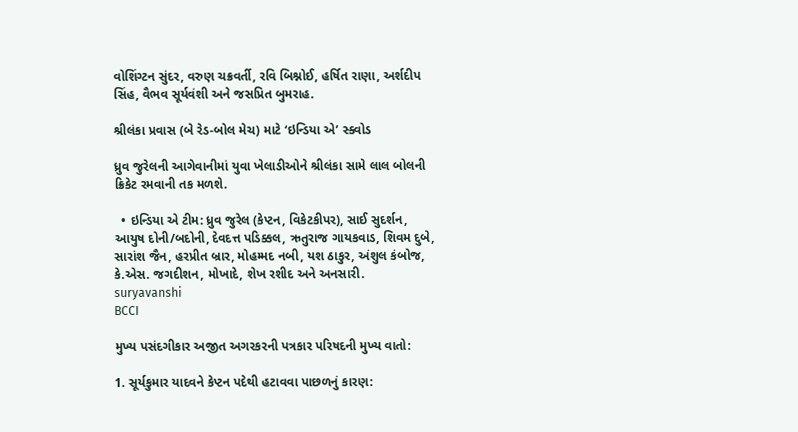વોશિંગ્ટન સુંદર, વરુણ ચક્રવર્તી, રવિ બિશ્નોઈ, હર્ષિત રાણા, અર્શદીપ સિંહ, વૈભવ સૂર્યવંશી અને જસપ્રિત બુમરાહ.

શ્રીલંકા પ્રવાસ (બે રેડ-બોલ મેચ) માટે ‘ઇન્ડિયા એ’ સ્ક્વોડ

ધ્રુવ જુરેલની આગેવાનીમાં યુવા ખેલાડીઓને શ્રીલંકા સામે લાલ બોલની ક્રિકેટ રમવાની તક મળશે.

  • ઇન્ડિયા એ ટીમ: ધ્રુવ જુરેલ (કેપ્ટન, વિકેટકીપર), સાઈ સુદર્શન, આયુષ દોની/બદોની, દેવદત્ત પડિક્કલ, ઋતુરાજ ગાયકવાડ, શિવમ દુબે, સારાંશ જૈન, હરપ્રીત બ્રાર, મોહમ્મદ નબી, યશ ઠાકુર, અંશુલ કંબોજ, કે.એસ. જગદીશન, મોખાદે, શેખ રશીદ અને અનસારી.
suryavanshi
BCCI

મુખ્ય પસંદગીકાર અજીત અગરકરની પત્રકાર પરિષદની મુખ્ય વાતો:

1. સૂર્યકુમાર યાદવને કેપ્ટન પદેથી હટાવવા પાછળનું કારણ: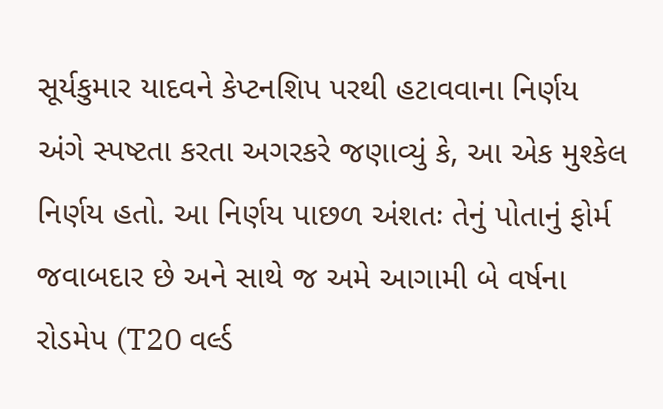સૂર્યકુમાર યાદવને કેપ્ટનશિપ પરથી હટાવવાના નિર્ણય અંગે સ્પષ્ટતા કરતા અગરકરે જણાવ્યું કે, આ એક મુશ્કેલ નિર્ણય હતો. આ નિર્ણય પાછળ અંશતઃ તેનું પોતાનું ફોર્મ જવાબદાર છે અને સાથે જ અમે આગામી બે વર્ષના રોડમેપ (T20 વર્લ્ડ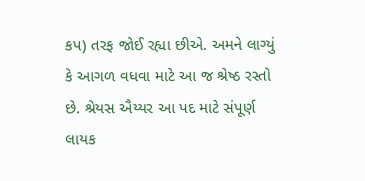કપ) તરફ જોઈ રહ્યા છીએ. અમને લાગ્યું કે આગળ વધવા માટે આ જ શ્રેષ્ઠ રસ્તો છે. શ્રેયસ ઐય્યર આ પદ માટે સંપૂર્ણ લાયક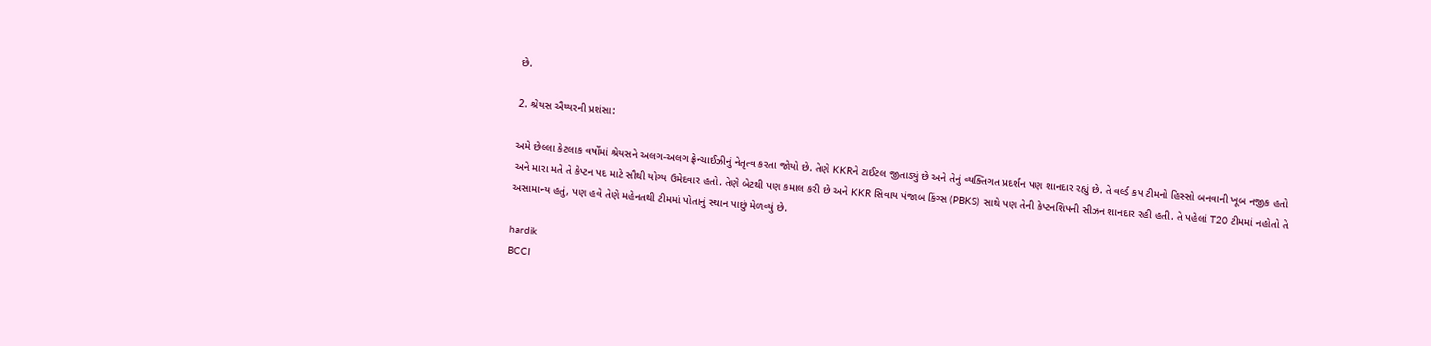છે.

2. શ્રેયસ ઐય્યરની પ્રશંસા:

અમે છેલ્લા કેટલાક વર્ષોમાં શ્રેયસને અલગ-અલગ ફ્રેન્ચાઈઝીનું નેતૃત્વ કરતા જોયો છે. તેણે KKRને ટાઈટલ જીતાડ્યું છે અને તેનું વ્યક્તિગત પ્રદર્શન પણ શાનદાર રહ્યું છે. તે વર્લ્ડ કપ ટીમનો હિસ્સો બનવાની ખૂબ નજીક હતો અને મારા મતે તે કેપ્ટન પદ માટે સૌથી યોગ્ય ઉમેદવાર હતો. તેણે બેટથી પણ કમાલ કરી છે અને KKR સિવાય પંજાબ કિંગ્સ (PBKS) સાથે પણ તેની કેપ્ટનશિપની સીઝન શાનદાર રહી હતી. તે પહેલાં T20 ટીમમાં નહોતો તે અસામાન્ય હતું, પણ હવે તેણે મહેનતથી ટીમમાં પોતાનું સ્થાન પાછું મેળવ્યું છે.

hardik
BCCI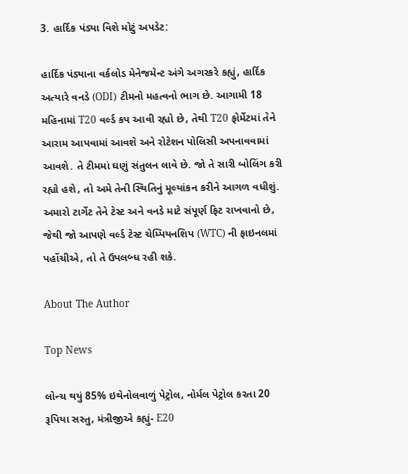3. હાર્દિક પંડ્યા વિશે મોટું અપડેટ:

હાર્દિક પંડ્યાના વર્કલોડ મેનેજમેન્ટ અંગે અગરકરે કહ્યું, હાર્દિક અત્યારે વનડે (ODI) ટીમનો મહત્વનો ભાગ છે. આગામી 18 મહિનામાં T20 વર્લ્ડ કપ આવી રહ્યો છે, તેથી T20 ફોર્મેટમાં તેને આરામ આપવામાં આવશે અને રોટેશન પોલિસી અપનાવવામાં આવશે. તે ટીમમાં ઘણું સંતુલન લાવે છે. જો તે સારી બોલિંગ કરી રહ્યો હશે, તો અમે તેની સ્થિતિનું મૂલ્યાંકન કરીને આગળ વધીશું. અમારો ટાર્ગેટ તેને ટેસ્ટ અને વનડે માટે સંપૂર્ણ ફિટ રાખવાનો છે, જેથી જો આપણે વર્લ્ડ ટેસ્ટ ચેમ્પિયનશિપ (WTC) ની ફાઇનલમાં પહોંચીએ, તો તે ઉપલબ્ધ રહી શકે.

About The Author

Top News

લોન્ચ થયું 85% ઇથેનોલવાળું પેટ્રોલ, નોર્મલ પેટ્રોલ કરતા 20 રૂપિયા સસ્તુ, મંત્રીજીએ કહ્યું- E20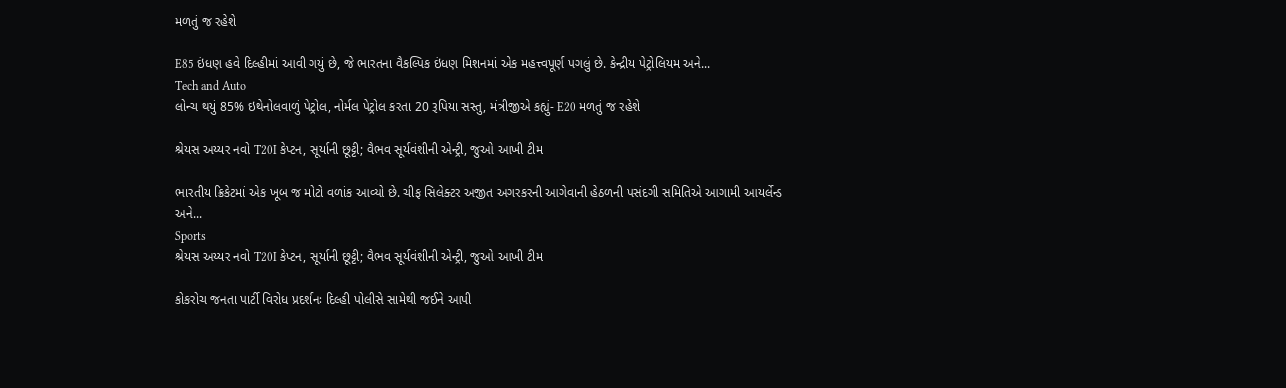મળતું જ રહેશે

E85 ઇંધણ હવે દિલ્હીમાં આવી ગયું છે, જે ભારતના વૈકલ્પિક ઇંધણ મિશનમાં એક મહત્ત્વપૂર્ણ પગલું છે. કેન્દ્રીય પેટ્રોલિયમ અને...
Tech and Auto
લોન્ચ થયું 85% ઇથેનોલવાળું પેટ્રોલ, નોર્મલ પેટ્રોલ કરતા 20 રૂપિયા સસ્તુ, મંત્રીજીએ કહ્યું- E20 મળતું જ રહેશે

શ્રેયસ અય્યર નવો T20I કેપ્ટન, સૂર્યાની છૂટ્ટી; વૈભવ સૂર્યવંશીની એન્ટ્રી, જુઓ આખી ટીમ

ભારતીય ક્રિકેટમાં એક ખૂબ જ મોટો વળાંક આવ્યો છે. ચીફ સિલેક્ટર અજીત અગરકરની આગેવાની હેઠળની પસંદગી સમિતિએ આગામી આયર્લેન્ડ અને...
Sports
શ્રેયસ અય્યર નવો T20I કેપ્ટન, સૂર્યાની છૂટ્ટી; વૈભવ સૂર્યવંશીની એન્ટ્રી, જુઓ આખી ટીમ

કોકરોચ જનતા પાર્ટી વિરોધ પ્રદર્શનઃ દિલ્હી પોલીસે સામેથી જઈને આપી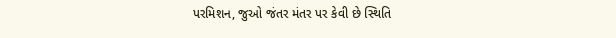પરમિશન, જુઓ જંતર મંતર પર કેવી છે સ્થિતિ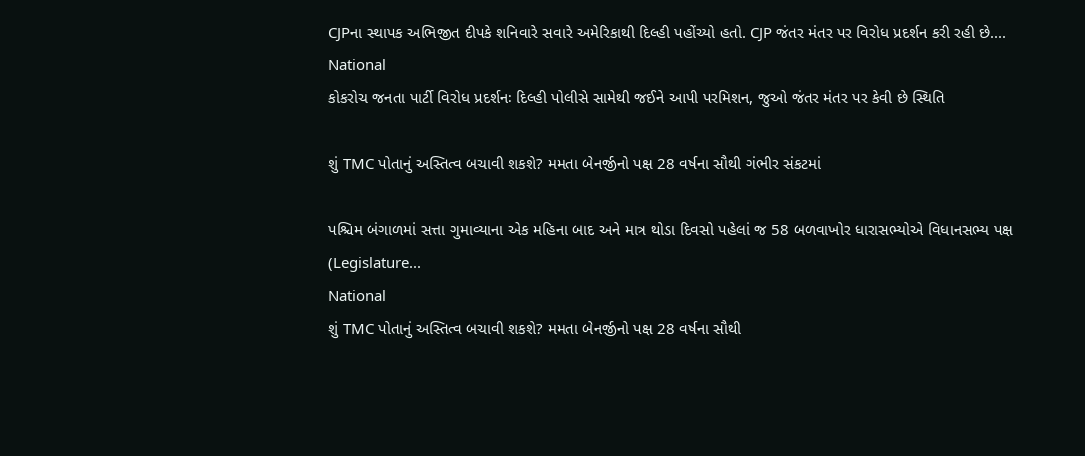CJPના સ્થાપક અભિજીત દીપકે શનિવારે સવારે અમેરિકાથી દિલ્હી પહોંચ્યો હતો. CJP જંતર મંતર પર વિરોધ પ્રદર્શન કરી રહી છે....
National
કોકરોચ જનતા પાર્ટી વિરોધ પ્રદર્શનઃ દિલ્હી પોલીસે સામેથી જઈને આપી પરમિશન, જુઓ જંતર મંતર પર કેવી છે સ્થિતિ

શું TMC પોતાનું અસ્તિત્વ બચાવી શકશે? મમતા બેનર્જીનો પક્ષ 28 વર્ષના સૌથી ગંભીર સંકટમાં

પશ્ચિમ બંગાળમાં સત્તા ગુમાવ્યાના એક મહિના બાદ અને માત્ર થોડા દિવસો પહેલાં જ 58 બળવાખોર ધારાસભ્યોએ વિધાનસભ્ય પક્ષ (Legislature...
National
શું TMC પોતાનું અસ્તિત્વ બચાવી શકશે? મમતા બેનર્જીનો પક્ષ 28 વર્ષના સૌથી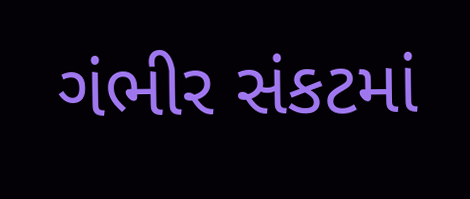ગંભીર સંકટમાં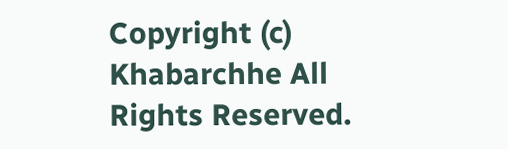Copyright (c) Khabarchhe All Rights Reserved.